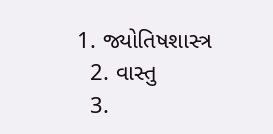1. જ્યોતિષશાસ્ત્ર
  2. વાસ્તુ
  3.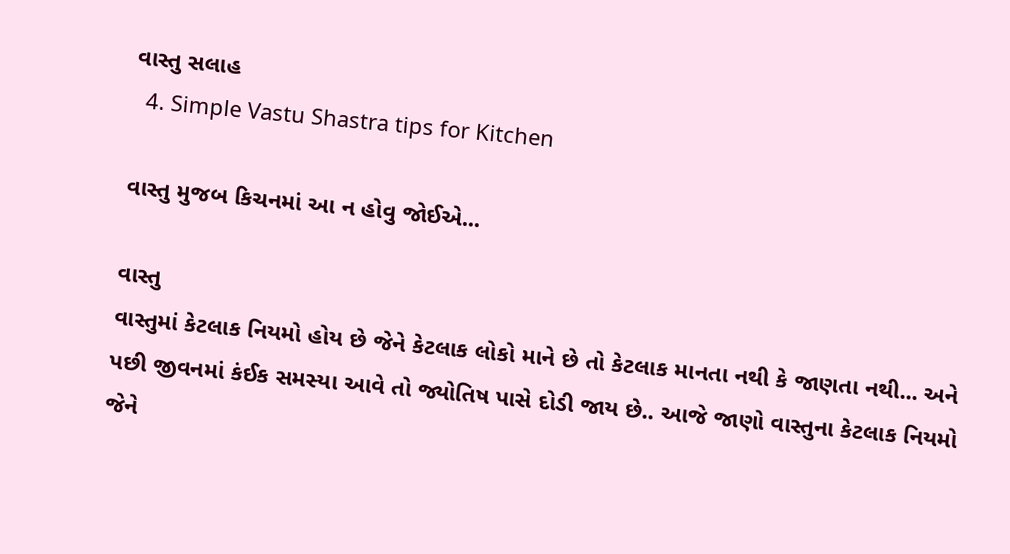વાસ્તુ સલાહ
  4. Simple Vastu Shastra tips for Kitchen

વાસ્તુ મુજબ કિચનમાં આ ન હોવુ જોઈએ...

વાસ્તુ
વાસ્તુમાં કેટલાક નિયમો હોય છે જેને કેટલાક લોકો માને છે તો કેટલાક માનતા નથી કે જાણતા નથી... અને પછી જીવનમાં કંઈક સમસ્યા આવે તો જ્યોતિષ પાસે દોડી જાય છે.. આજે જાણો વાસ્તુના કેટલાક નિયમો જેને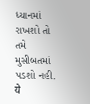ધ્યાનમાં રાખશો તો તમે મુસીબતમાં પડશો નહી.
ये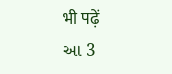भी पढ़ें
આ 3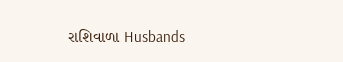રાશિવાળા Husbands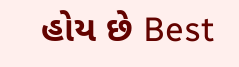હોય છે Best